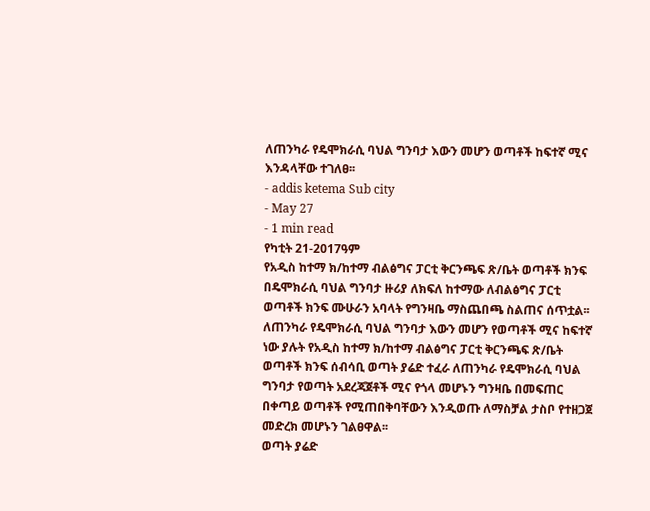ለጠንካራ የዴሞክራሲ ባህል ግንባታ እውን መሆን ወጣቶች ከፍተኛ ሚና እንዳላቸው ተገለፀ፡፡
- addis ketema Sub city
- May 27
- 1 min read
የካቲት 21-2017ዓም
የአዲስ ከተማ ክ/ከተማ ብልፅግና ፓርቲ ቅርንጫፍ ጽ/ቤት ወጣቶች ክንፍ በዴሞክራሲ ባህል ግንባታ ዙሪያ ለክፍለ ከተማው ለብልፅግና ፓርቲ ወጣቶች ክንፍ ሙሁራን አባላት የግንዛቤ ማስጨበጫ ስልጠና ሰጥቷል፡፡
ለጠንካራ የዴሞክራሲ ባህል ግንባታ እውን መሆን የወጣቶች ሚና ከፍተኛ ነው ያሉት የአዲስ ከተማ ክ/ከተማ ብልፅግና ፓርቲ ቅርንጫፍ ጽ/ቤት ወጣቶች ክንፍ ሰብሳቢ ወጣት ያሬድ ተፈራ ለጠንካራ የዴሞክራሲ ባህል ግንባታ የወጣት አደረጃጀቶች ሚና የጎላ መሆኑን ግንዛቤ በመፍጠር በቀጣይ ወጣቶች የሚጠበቅባቸውን እንዲወጡ ለማስቻል ታስቦ የተዘጋጀ መድረክ መሆኑን ገልፀዋል፡፡
ወጣት ያሬድ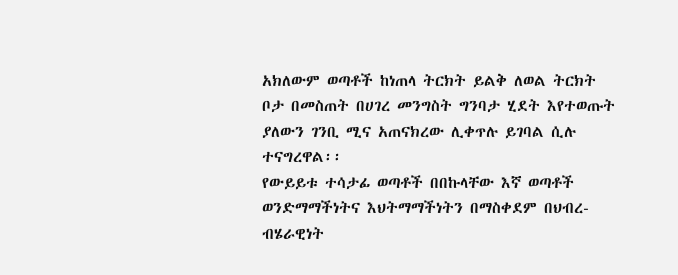አክለውም ወጣቶች ከነጠላ ትርክት ይልቅ ለወል ትርክት ቦታ በመስጠት በሀገረ መንግስት ግንባታ ሂደት እየተወጡት ያለውን ገንቢ ሚና አጠናክረው ሊቀጥሉ ይገባል ሲሉ ተናግረዋል፡፡
የውይይቱ ተሳታፊ ወጣቶች በበኩላቸው እኛ ወጣቶች ወንድማማችነትና እህትማማችነትን በማስቀደም በህብረ-ብሄራዊነት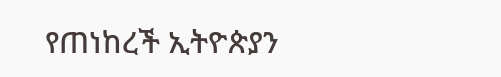የጠነከረች ኢትዮጵያን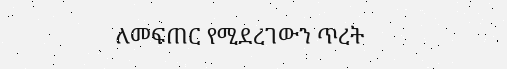ለመፍጠር የሚደረገውን ጥረት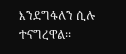እንደግፋለን ሲሉ ተናግረዋል፡፡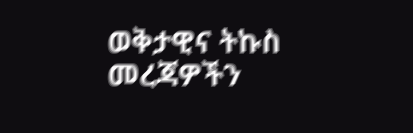ወቅታዊና ትኩስ መረጃዎችን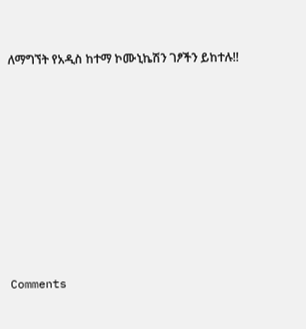ለማግኘት የአዲስ ከተማ ኮሙኒኬሽን ገፆችን ይከተሉ!!










Comments